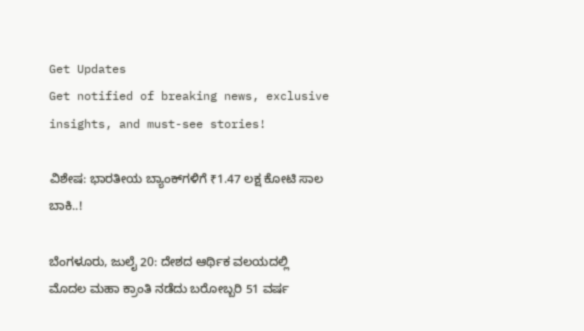Get Updates
Get notified of breaking news, exclusive insights, and must-see stories!

ವಿಶೇಷ: ಭಾರತೀಯ ಬ್ಯಾಂಕ್‌ಗಳಿಗೆ ₹1.47 ಲಕ್ಷ ಕೋಟಿ ಸಾಲ ಬಾಕಿ..!

ಬೆಂಗಳೂರು, ಜುಲೈ 20: ದೇಶದ ಆರ್ಥಿಕ ವಲಯದಲ್ಲಿ ಮೊದಲ ಮಹಾ ಕ್ರಾಂತಿ ನಡೆದು ಬರೋಬ್ಬರಿ 51 ವರ್ಷ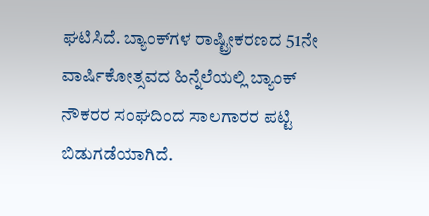ಘಟಿಸಿದೆ. ಬ್ಯಾಂಕ್‌ಗಳ ರಾಷ್ಟ್ರೀಕರಣದ 51ನೇ ವಾರ್ಷಿಕೋತ್ಸವದ ಹಿನ್ನೆಲೆಯಲ್ಲಿ ಬ್ಯಾಂಕ್ ನೌಕರರ ಸಂಘದಿಂದ ಸಾಲಗಾರರ ಪಟ್ಟಿ ಬಿಡುಗಡೆಯಾಗಿದೆ.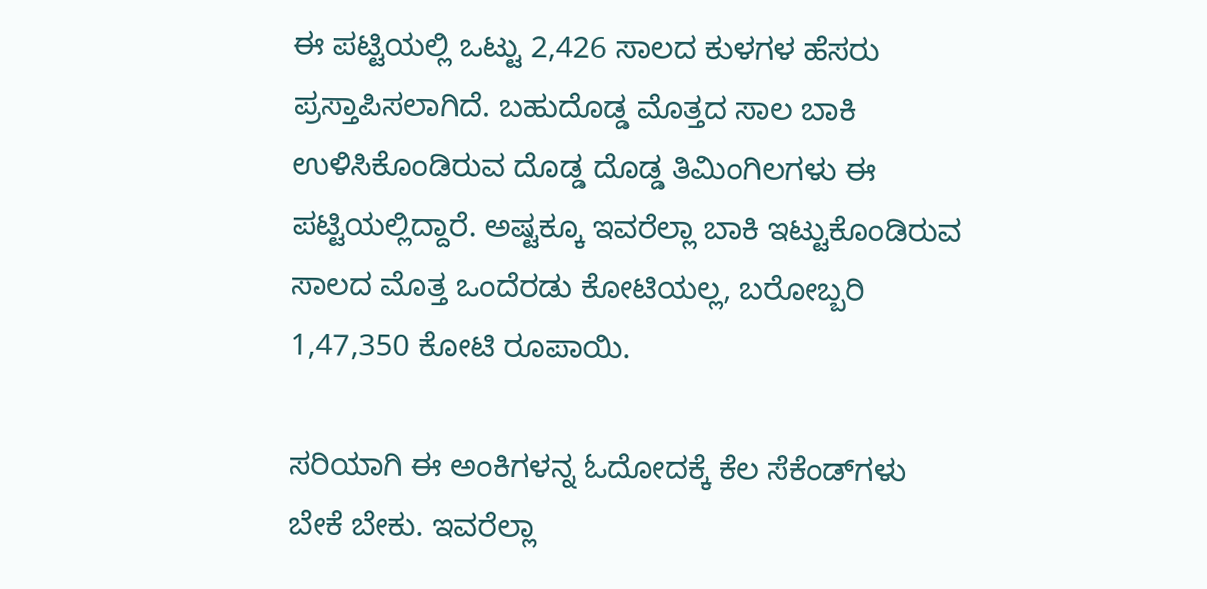ಈ ಪಟ್ಟಿಯಲ್ಲಿ ಒಟ್ಟು 2,426 ಸಾಲದ ಕುಳಗಳ ಹೆಸರು ಪ್ರಸ್ತಾಪಿಸಲಾಗಿದೆ. ಬಹುದೊಡ್ಡ ಮೊತ್ತದ ಸಾಲ ಬಾಕಿ ಉಳಿಸಿಕೊಂಡಿರುವ ದೊಡ್ಡ ದೊಡ್ಡ ತಿಮಿಂಗಿಲಗಳು ಈ ಪಟ್ಟಿಯಲ್ಲಿದ್ದಾರೆ. ಅಷ್ಟಕ್ಕೂ ಇವರೆಲ್ಲಾ ಬಾಕಿ ಇಟ್ಟುಕೊಂಡಿರುವ ಸಾಲದ ಮೊತ್ತ ಒಂದೆರಡು ಕೋಟಿಯಲ್ಲ, ಬರೋಬ್ಬರಿ 1,47,350 ಕೋಟಿ ರೂಪಾಯಿ.

ಸರಿಯಾಗಿ ಈ ಅಂಕಿಗಳನ್ನ ಓದೋದಕ್ಕೆ ಕೆಲ ಸೆಕೆಂಡ್‌ಗಳು ಬೇಕೆ ಬೇಕು. ಇವರೆಲ್ಲಾ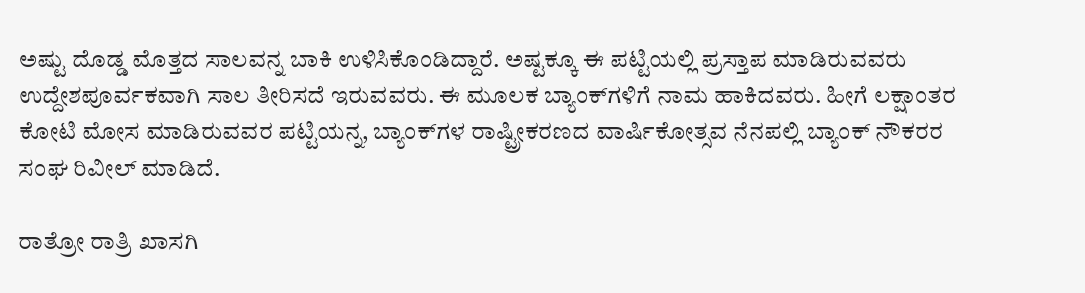ಅಷ್ಟು ದೊಡ್ಡ ಮೊತ್ತದ ಸಾಲವನ್ನ ಬಾಕಿ ಉಳಿಸಿಕೊಂಡಿದ್ದಾರೆ. ಅಷ್ಟಕ್ಕೂ ಈ ಪಟ್ಟಿಯಲ್ಲಿ ಪ್ರಸ್ತಾಪ ಮಾಡಿರುವವರು ಉದ್ದೇಶಪೂರ್ವಕವಾಗಿ ಸಾಲ ತೀರಿಸದೆ ಇರುವವರು. ಈ ಮೂಲಕ ಬ್ಯಾಂಕ್‌ಗಳಿಗೆ ನಾಮ ಹಾಕಿದವರು. ಹೀಗೆ ಲಕ್ಷಾಂತರ ಕೋಟಿ ಮೋಸ ಮಾಡಿರುವವರ ಪಟ್ಟಿಯನ್ನ, ಬ್ಯಾಂಕ್‌ಗಳ ರಾಷ್ಟ್ರೀಕರಣದ ವಾರ್ಷಿಕೋತ್ಸವ ನೆನಪಲ್ಲಿ ಬ್ಯಾಂಕ್ ನೌಕರರ ಸಂಘ ರಿವೀಲ್ ಮಾಡಿದೆ.

ರಾತ್ರೋ ರಾತ್ರಿ ಖಾಸಗಿ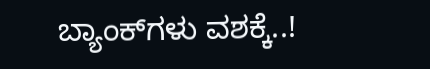ಬ್ಯಾಂಕ್‌ಗಳು ವಶಕ್ಕೆ..!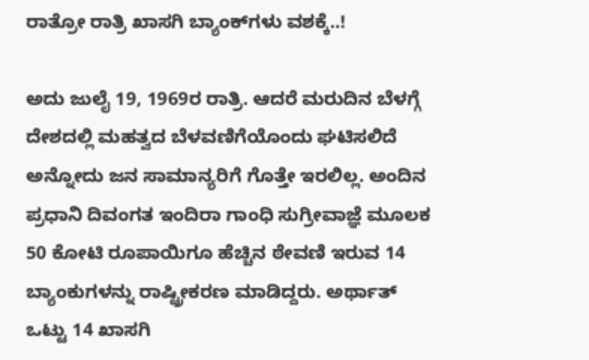ರಾತ್ರೋ ರಾತ್ರಿ ಖಾಸಗಿ ಬ್ಯಾಂಕ್‌ಗಳು ವಶಕ್ಕೆ..!

ಅದು ಜುಲೈ 19, 1969ರ ರಾತ್ರಿ. ಆದರೆ ಮರುದಿನ ಬೆಳಗ್ಗೆ ದೇಶದಲ್ಲಿ ಮಹತ್ವದ ಬೆಳವಣಿಗೆಯೊಂದು ಘಟಿಸಲಿದೆ ಅನ್ನೋದು ಜನ ಸಾಮಾನ್ಯರಿಗೆ ಗೊತ್ತೇ ಇರಲಿಲ್ಲ. ಅಂದಿನ ಪ್ರಧಾನಿ ದಿವಂಗತ ಇಂದಿರಾ ಗಾಂಧಿ ಸುಗ್ರೀವಾಜ್ಞೆ ಮೂಲಕ 50 ಕೋಟಿ ರೂಪಾಯಿಗೂ ಹೆಚ್ಚಿನ ಠೇವಣಿ ಇರುವ 14 ಬ್ಯಾಂಕುಗಳನ್ನು ರಾಷ್ಟ್ರೀಕರಣ ಮಾಡಿದ್ದರು. ಅರ್ಥಾತ್ ಒಟ್ಟು 14 ಖಾಸಗಿ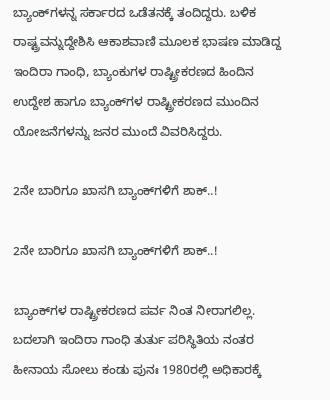ಬ್ಯಾಂಕ್‌ಗಳನ್ನ ಸರ್ಕಾರದ ಒಡೆತನಕ್ಕೆ ತಂದಿದ್ದರು. ಬಳಿಕ ರಾಷ್ಟ್ರವನ್ನುದ್ದೇಶಿಸಿ ಆಕಾಶವಾಣಿ ಮೂಲಕ ಭಾಷಣ ಮಾಡಿದ್ದ ಇಂದಿರಾ ಗಾಂಧಿ, ಬ್ಯಾಂಕುಗಳ ರಾಷ್ಟ್ರೀಕರಣದ ಹಿಂದಿನ ಉದ್ದೇಶ ಹಾಗೂ ಬ್ಯಾಂಕ್‌ಗಳ ರಾಷ್ಟ್ರೀಕರಣದ ಮುಂದಿನ ಯೋಜನೆಗಳನ್ನು ಜನರ ಮುಂದೆ ವಿವರಿಸಿದ್ದರು.

2ನೇ ಬಾರಿಗೂ ಖಾಸಗಿ ಬ್ಯಾಂಕ್‌ಗಳಿಗೆ ಶಾಕ್..!

2ನೇ ಬಾರಿಗೂ ಖಾಸಗಿ ಬ್ಯಾಂಕ್‌ಗಳಿಗೆ ಶಾಕ್..!

ಬ್ಯಾಂಕ್‌ಗಳ ರಾಷ್ಟ್ರೀಕರಣದ ಪರ್ವ ನಿಂತ ನೀರಾಗಲಿಲ್ಲ. ಬದಲಾಗಿ ಇಂದಿರಾ ಗಾಂಧಿ ತುರ್ತು ಪರಿಸ್ಥಿತಿಯ ನಂತರ ಹೀನಾಯ ಸೋಲು ಕಂಡು ಪುನಃ 1980ರಲ್ಲಿ ಅಧಿಕಾರಕ್ಕೆ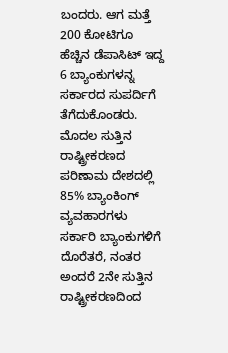ಬಂದರು. ಆಗ ಮತ್ತೆ 200 ಕೋಟಿಗೂ ಹೆಚ್ಚಿನ ಡೆಪಾಸಿಟ್ ಇದ್ದ 6 ಬ್ಯಾಂಕುಗಳನ್ನ ಸರ್ಕಾರದ ಸುಪರ್ದಿಗೆ ತೆಗೆದುಕೊಂಡರು. ಮೊದಲ ಸುತ್ತಿನ ರಾಷ್ಟ್ರೀಕರಣದ ಪರಿಣಾಮ ದೇಶದಲ್ಲಿ 85% ಬ್ಯಾಂಕಿಂಗ್‌ ವ್ಯವಹಾರಗಳು ಸರ್ಕಾರಿ ಬ್ಯಾಂಕುಗಳಿಗೆ ದೊರೆತರೆ, ನಂತರ ಅಂದರೆ 2ನೇ ಸುತ್ತಿನ ರಾಷ್ಟ್ರೀಕರಣದಿಂದ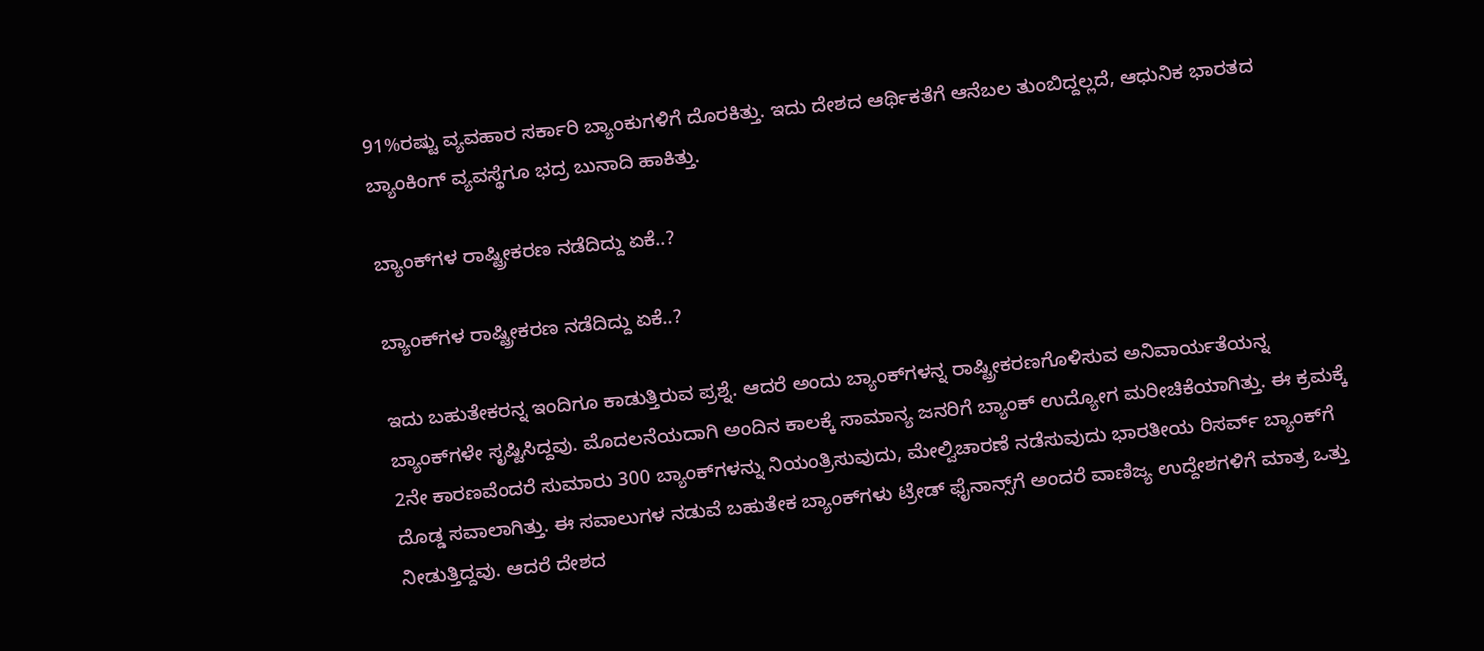91%ರಷ್ಟು ವ್ಯವಹಾರ ಸರ್ಕಾರಿ ಬ್ಯಾಂಕುಗಳಿಗೆ ದೊರಕಿತ್ತು. ಇದು ದೇಶದ ಆರ್ಥಿಕತೆಗೆ ಆನೆಬಲ ತುಂಬಿದ್ದಲ್ಲದೆ, ಆಧುನಿಕ ಭಾರತದ ಬ್ಯಾಂಕಿಂಗ್ ವ್ಯವಸ್ಥೆಗೂ ಭದ್ರ ಬುನಾದಿ ಹಾಕಿತ್ತು.

ಬ್ಯಾಂಕ್‌ಗಳ ರಾಷ್ಟ್ರೀಕರಣ ನಡೆದಿದ್ದು ಏಕೆ..?

ಬ್ಯಾಂಕ್‌ಗಳ ರಾಷ್ಟ್ರೀಕರಣ ನಡೆದಿದ್ದು ಏಕೆ..?

ಇದು ಬಹುತೇಕರನ್ನ ಇಂದಿಗೂ ಕಾಡುತ್ತಿರುವ ಪ್ರಶ್ನೆ. ಆದರೆ ಅಂದು ಬ್ಯಾಂಕ್‌ಗಳನ್ನ ರಾಷ್ಟ್ರೀಕರಣಗೊಳಿಸುವ ಅನಿವಾರ್ಯತೆಯನ್ನ ಬ್ಯಾಂಕ್‌ಗಳೇ ಸೃಷ್ಟಿಸಿದ್ದವು. ಮೊದಲನೆಯದಾಗಿ ಅಂದಿನ ಕಾಲಕ್ಕೆ ಸಾಮಾನ್ಯ ಜನರಿಗೆ ಬ್ಯಾಂಕ್‌ ಉದ್ಯೋಗ ಮರೀಚಿಕೆಯಾಗಿತ್ತು. ಈ ಕ್ರಮಕ್ಕೆ 2ನೇ ಕಾರಣವೆಂದರೆ ಸುಮಾರು 300 ಬ್ಯಾಂಕ್‌ಗಳನ್ನು ನಿಯಂತ್ರಿಸುವುದು, ಮೇಲ್ವಿಚಾರಣೆ ನಡೆಸುವುದು ಭಾರತೀಯ ರಿಸರ್ವ್‌ ಬ್ಯಾಂಕ್‌ಗೆ ದೊಡ್ಡ ಸವಾಲಾಗಿತ್ತು. ಈ ಸವಾಲುಗಳ ನಡುವೆ ಬಹುತೇಕ ಬ್ಯಾಂಕ್‌ಗಳು ಟ್ರೇಡ್‌ ಫೈನಾನ್ಸ್‌ಗೆ ಅಂದರೆ ವಾಣಿಜ್ಯ ಉದ್ದೇಶಗಳಿಗೆ ಮಾತ್ರ ಒತ್ತು ನೀಡುತ್ತಿದ್ದವು. ಆದರೆ ದೇಶದ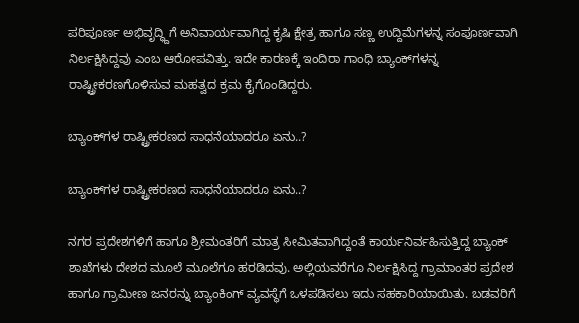ಪರಿಪೂರ್ಣ ಅಭಿವೃದ್ಧ್ದಿಗೆ ಅನಿವಾರ್ಯವಾಗಿದ್ದ ಕೃಷಿ ಕ್ಷೇತ್ರ ಹಾಗೂ ಸಣ್ಣ ಉದ್ದಿಮೆಗಳನ್ನ ಸಂಪೂರ್ಣವಾಗಿ ನಿರ್ಲಕ್ಷಿಸಿದ್ದವು ಎಂಬ ಆರೋಪವಿತ್ತು. ಇದೇ ಕಾರಣಕ್ಕೆ ಇಂದಿರಾ ಗಾಂಧಿ ಬ್ಯಾಂಕ್‌ಗಳನ್ನ ರಾಷ್ಟ್ರೀಕರಣಗೊಳಿಸುವ ಮಹತ್ವದ ಕ್ರಮ ಕೈಗೊಂಡಿದ್ದರು.

ಬ್ಯಾಂಕ್‌ಗಳ ರಾಷ್ಟ್ರೀಕರಣದ ಸಾಧನೆಯಾದರೂ ಏನು..?

ಬ್ಯಾಂಕ್‌ಗಳ ರಾಷ್ಟ್ರೀಕರಣದ ಸಾಧನೆಯಾದರೂ ಏನು..?

ನಗರ ಪ್ರದೇಶಗಳಿಗೆ ಹಾಗೂ ಶ್ರೀಮಂತರಿಗೆ ಮಾತ್ರ ಸೀಮಿತವಾಗಿದ್ದಂತೆ ಕಾರ್ಯನಿರ್ವಹಿಸುತ್ತಿದ್ದ ಬ್ಯಾಂಕ್‌ ಶಾಖೆಗಳು ದೇಶದ ಮೂಲೆ ಮೂಲೆಗೂ ಹರಡಿದವು. ಅಲ್ಲಿಯವರೆಗೂ ನಿರ್ಲಕ್ಷಿಸಿದ್ದ ಗ್ರಾಮಾಂತರ ಪ್ರದೇಶ ಹಾಗೂ ಗ್ರಾಮೀಣ ಜನರನ್ನು ಬ್ಯಾಂಕಿಂಗ್‌ ವ್ಯವಸ್ಥೆಗೆ ಒಳಪಡಿಸಲು ಇದು ಸಹಕಾರಿಯಾಯಿತು. ಬಡವರಿಗೆ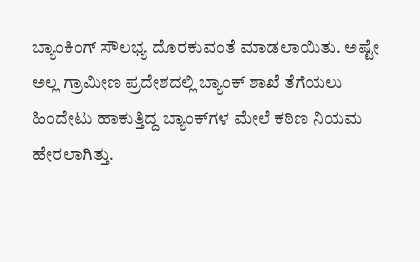ಬ್ಯಾಂಕಿಂಗ್‌ ಸೌಲಭ್ಯ ದೊರಕುವಂತೆ ಮಾಡಲಾಯಿತು. ಅಷ್ಟೇ ಅಲ್ಲ ಗ್ರಾಮೀಣ ಪ್ರದೇಶದಲ್ಲಿ ಬ್ಯಾಂಕ್ ಶಾಖೆ ತೆಗೆಯಲು ಹಿಂದೇಟು ಹಾಕುತ್ತಿದ್ದ ಬ್ಯಾಂಕ್‌ಗಳ ಮೇಲೆ ಕಠಿಣ ನಿಯಮ ಹೇರಲಾಗಿತ್ತು.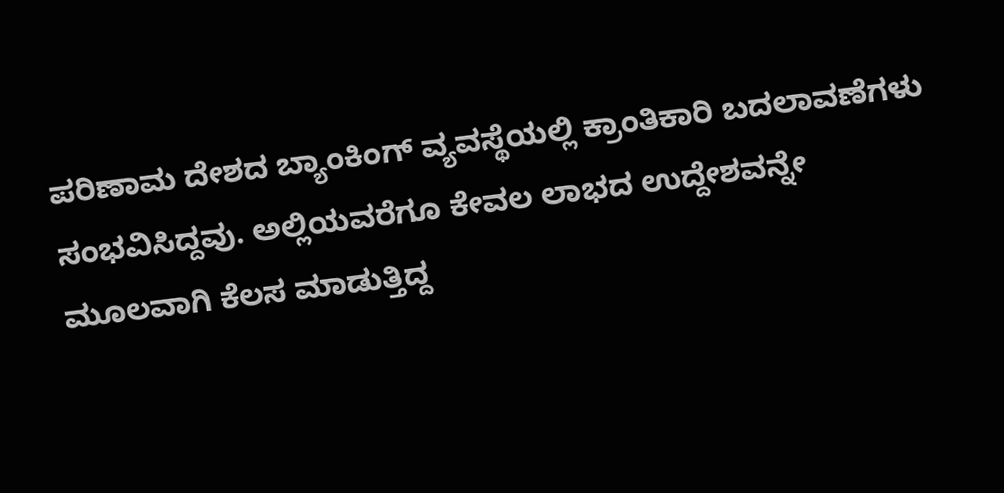ಪರಿಣಾಮ ದೇಶದ ಬ್ಯಾಂಕಿಂಗ್ ವ್ಯವಸ್ಥೆಯಲ್ಲಿ ಕ್ರಾಂತಿಕಾರಿ ಬದಲಾವಣೆಗಳು ಸಂಭವಿಸಿದ್ದವು. ಅಲ್ಲಿಯವರೆಗೂ ಕೇವಲ ಲಾಭದ ಉದ್ದೇಶವನ್ನೇ ಮೂಲವಾಗಿ ಕೆಲಸ ಮಾಡುತ್ತಿದ್ದ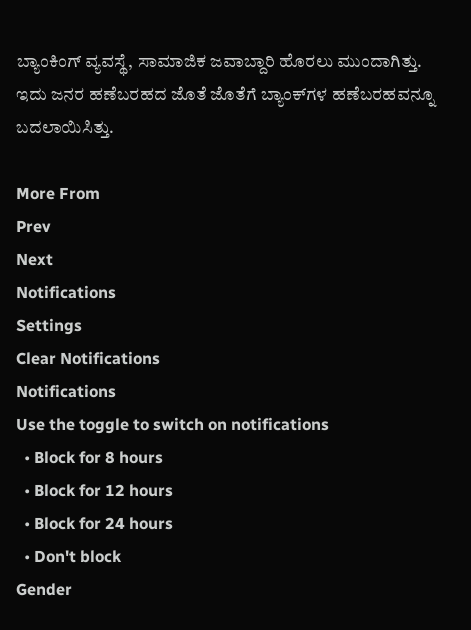ಬ್ಯಾಂಕಿಂಗ್ ವ್ಯವಸ್ಥೆ, ಸಾಮಾಜಿಕ ಜವಾಬ್ದಾರಿ ಹೊರಲು ಮುಂದಾಗಿತ್ತು. ಇದು ಜನರ ಹಣೆಬರಹದ ಜೊತೆ ಜೊತೆಗೆ ಬ್ಯಾಂಕ್‌ಗಳ ಹಣೆಬರಹವನ್ನೂ ಬದಲಾಯಿಸಿತ್ತು.

More From
Prev
Next
Notifications
Settings
Clear Notifications
Notifications
Use the toggle to switch on notifications
  • Block for 8 hours
  • Block for 12 hours
  • Block for 24 hours
  • Don't block
Gender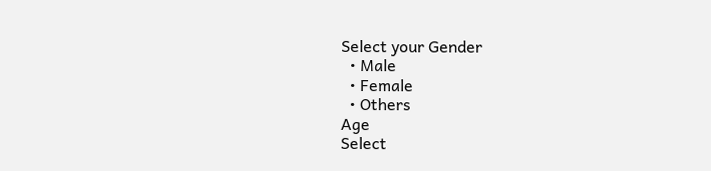Select your Gender
  • Male
  • Female
  • Others
Age
Select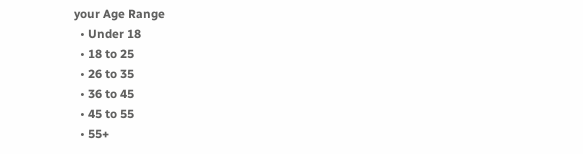your Age Range
  • Under 18
  • 18 to 25
  • 26 to 35
  • 36 to 45
  • 45 to 55
  • 55+